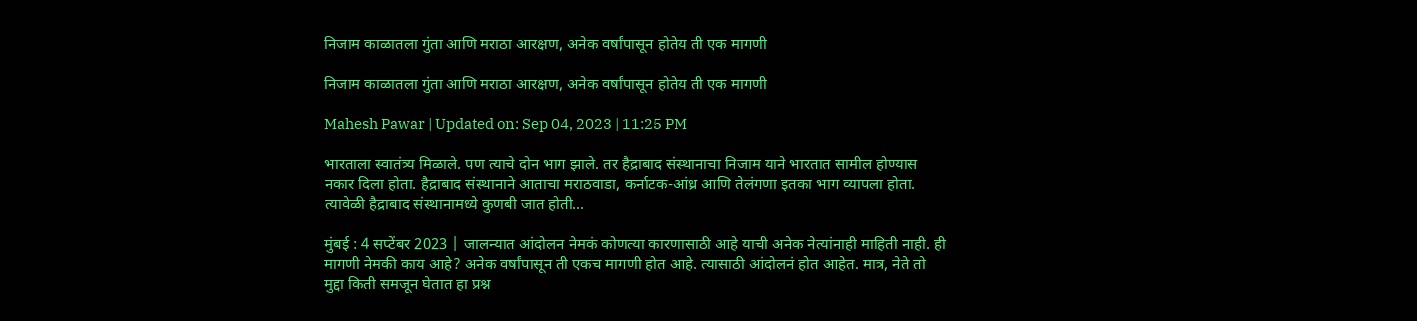निजाम काळातला गुंता आणि मराठा आरक्षण, अनेक वर्षांपासून होतेय ती एक मागणी

निजाम काळातला गुंता आणि मराठा आरक्षण, अनेक वर्षांपासून होतेय ती एक मागणी

Mahesh Pawar | Updated on: Sep 04, 2023 | 11:25 PM

भारताला स्वातंत्र्य मिळाले. पण त्याचे दोन भाग झाले. तर हैद्राबाद संस्थानाचा निजाम याने भारतात सामील होण्यास नकार दिला होता. हैद्राबाद संस्थानाने आताचा मराठवाडा, कर्नाटक-आंध्र आणि तेलंगणा इतका भाग व्यापला होता. त्यावेळी हैद्राबाद संस्थानामध्ये कुणबी जात होती...

मुंबई : 4 सप्टेंबर 2023 | जालन्यात आंदोलन नेमकं कोणत्या कारणासाठी आहे याची अनेक नेत्यांनाही माहिती नाही. ही मागणी नेमकी काय आहे? अनेक वर्षांपासून ती एकच मागणी होत आहे. त्यासाठी आंदोलनं होत आहेत. मात्र, नेते तो मुद्दा किती समजून घेतात हा प्रश्न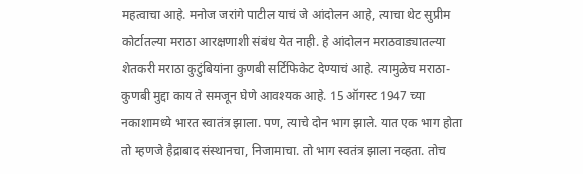महत्वाचा आहे. मनोज जरांगे पाटील याचं जे आंदोलन आहे, त्याचा थेट सुप्रीम कोर्टातल्या मराठा आरक्षणाशी संबंध येत नाही. हे आंदोलन मराठवाड्यातल्या शेतकरी मराठा कुटुंबियांना कुणबी सर्टिफिकेट देण्याचं आहे. त्यामुळेच मराठा-कुणबी मुद्दा काय ते समजून घेणे आवश्यक आहे. 15 ऑगस्ट 1947 च्या नकाशामध्ये भारत स्वातंत्र झाला. पण, त्याचे दोन भाग झाले. यात एक भाग होता तो म्हणजे हैद्राबाद संस्थानचा, निजामाचा. तो भाग स्वतंत्र झाला नव्हता. तोच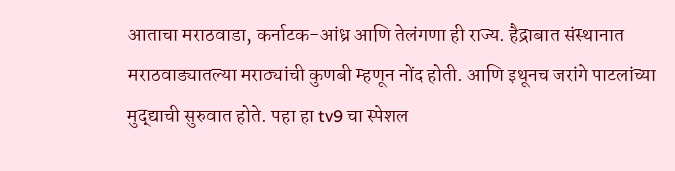आताचा मराठवाडा, कर्नाटक-आंध्र आणि तेलंगणा ही राज्य. हैद्राबात संस्थानात मराठवाड्यातल्या मराठ्यांची कुणबी म्हणून नोंद होती. आणि इथूनच जरांगे पाटलांच्या मुद्द्याची सुरुवात होते. पहा हा tv9 चा स्पेशल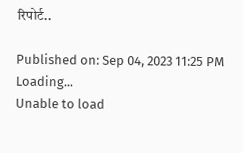रिपोर्ट..

Published on: Sep 04, 2023 11:25 PM
Loading...
Unable to load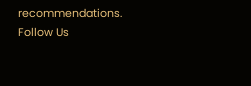recommendations.
Follow Us